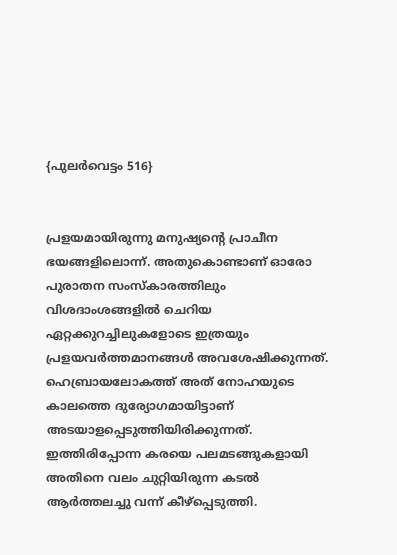{പുലർവെട്ടം 516}


പ്രളയമായിരുന്നു മനുഷ്യൻ്റെ പ്രാചീന ഭയങ്ങളിലൊന്ന്. അതുകൊണ്ടാണ് ഓരോ പുരാതന സംസ്കാരത്തിലും വിശദാംശങ്ങളിൽ ചെറിയ ഏറ്റക്കുറച്ചിലുകളോടെ ഇത്രയും പ്രളയവർത്തമാനങ്ങൾ അവശേഷിക്കുന്നത്. ഹെബ്രായലോകത്ത് അത് നോഹയുടെ കാലത്തെ ദുര്യോഗമായിട്ടാണ് അടയാളപ്പെടുത്തിയിരിക്കുന്നത്. ഇത്തിരിപ്പോന്ന കരയെ പലമടങ്ങുകളായി അതിനെ വലം ചുറ്റിയിരുന്ന കടൽ ആർത്തലച്ചു വന്ന് കീഴ്പ്പെടുത്തി.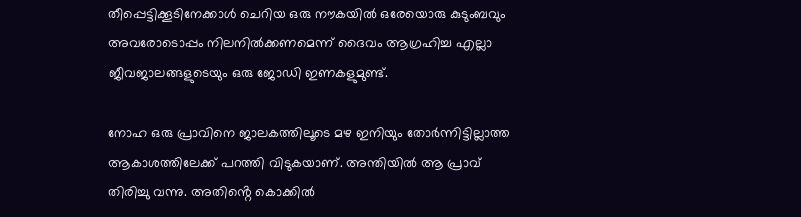തീപ്പെട്ടിക്കൂടിനേക്കാൾ ചെറിയ ഒരു നൗകയിൽ ഒരേയൊരു കുടുംബവും അവരോടൊപ്പം നിലനിൽക്കണമെന്ന് ദൈവം ആഗ്രഹിച്ച എല്ലാ ജീവജാലങ്ങളുടെയും ഒരു ജോഡി ഇണകളുമുണ്ട്.

നോഹ ഒരു പ്രാവിനെ ജാലകത്തിലൂടെ മഴ ഇനിയും തോർന്നിട്ടില്ലാത്ത ആകാശത്തിലേക്ക് പറത്തി വിടുകയാണ്. അന്തിയിൽ ആ പ്രാവ് തിരിച്ചു വന്നു. അതിൻ്റെ കൊക്കിൽ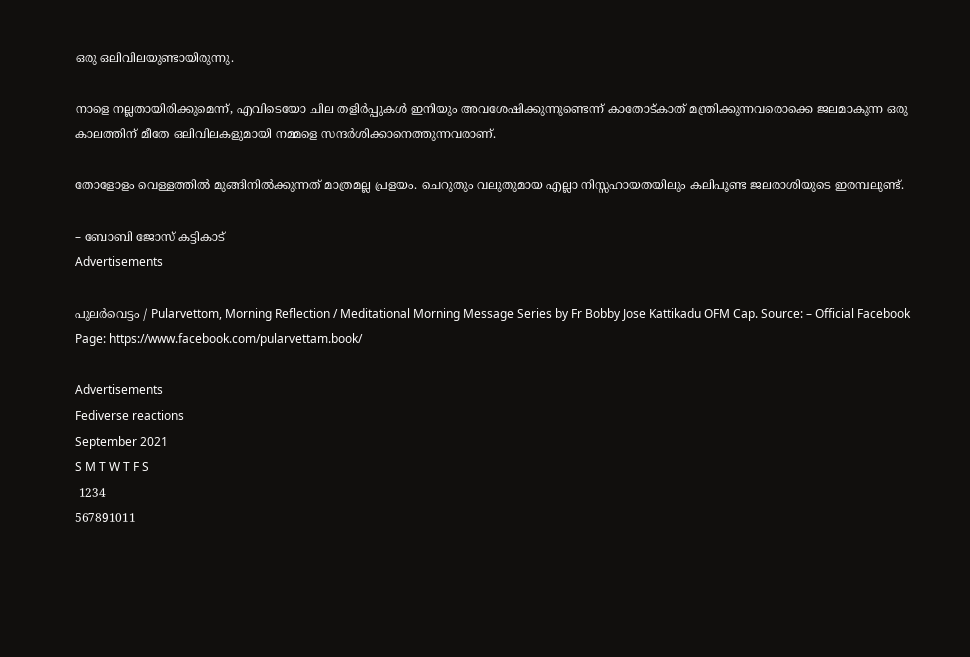ഒരു ഒലിവിലയുണ്ടായിരുന്നു.

നാളെ നല്ലതായിരിക്കുമെന്ന്, എവിടെയോ ചില തളിർപ്പുകൾ ഇനിയും അവശേഷിക്കുന്നുണ്ടെന്ന് കാതോട്കാത് മന്ത്രിക്കുന്നവരൊക്കെ ജലമാകുന്ന ഒരു കാലത്തിന് മീതേ ഒലിവിലകളുമായി നമ്മളെ സന്ദർശിക്കാനെത്തുന്നവരാണ്.

തോളോളം വെള്ളത്തിൽ മുങ്ങിനിൽക്കുന്നത് മാത്രമല്ല പ്രളയം. ചെറുതും വലുതുമായ എല്ലാ നിസ്സഹായതയിലും കലിപൂണ്ട ജലരാശിയുടെ ഇരമ്പലുണ്ട്.

– ബോബി ജോസ് കട്ടികാട്
Advertisements

പുലർവെട്ടം / Pularvettom, Morning Reflection / Meditational Morning Message Series by Fr Bobby Jose Kattikadu OFM Cap. Source: – Official Facebook Page: https://www.facebook.com/pularvettam.book/

Advertisements
Fediverse reactions
September 2021
S M T W T F S
 1234
567891011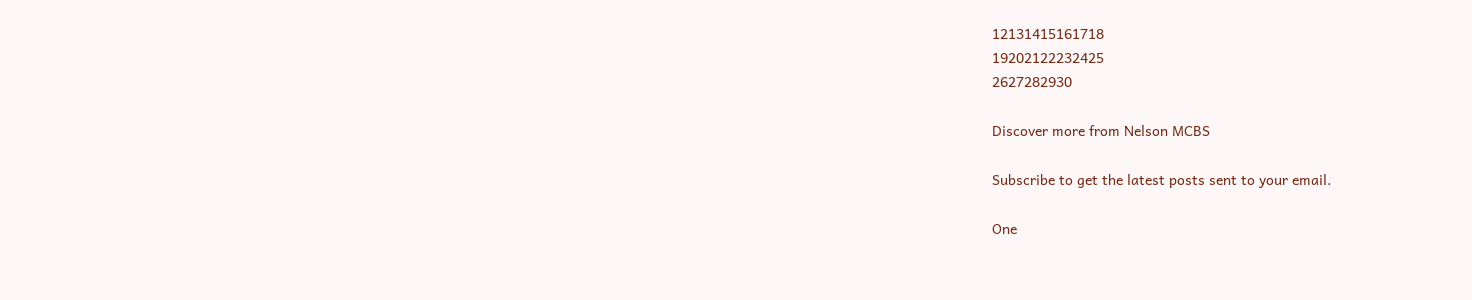12131415161718
19202122232425
2627282930

Discover more from Nelson MCBS

Subscribe to get the latest posts sent to your email.

One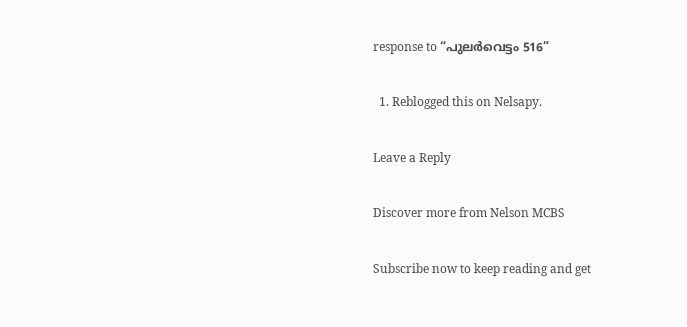response to “പുലർവെട്ടം 516”

  1. Reblogged this on Nelsapy.

Leave a Reply

Discover more from Nelson MCBS

Subscribe now to keep reading and get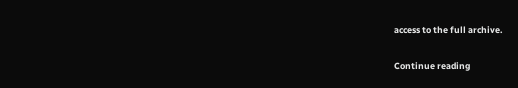access to the full archive.

Continue reading